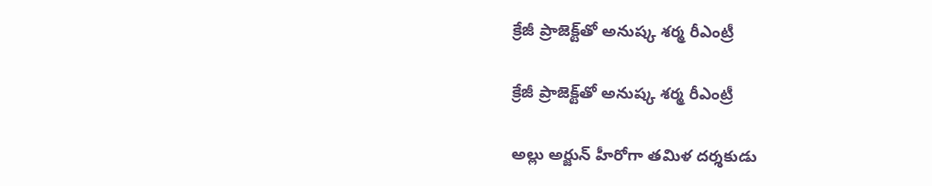క్రేజీ ప్రాజెక్ట్‌‌‌‌తో అనుష్క శర్మ రీఎంట్రీ

క్రేజీ ప్రాజెక్ట్‌‌‌‌తో అనుష్క శర్మ రీఎంట్రీ

అల్లు అర్జున్ హీరోగా తమిళ దర్శకుడు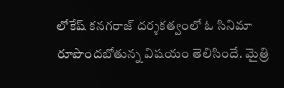లోకేష్ కనగరాజ్ దర్శకత్వంలో ఓ సినిమా రూపొందబోతున్న విషయం తెలిసిందే. మైత్రి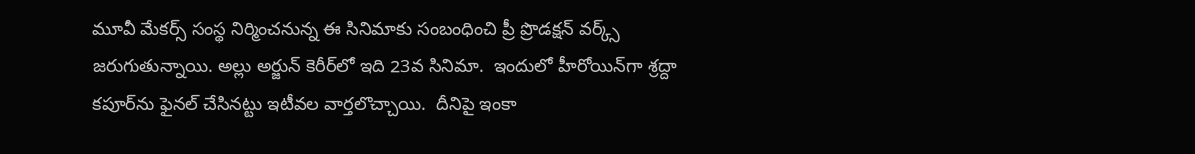మూవీ మేకర్స్ సంస్థ నిర్మించనున్న ఈ సినిమాకు సంబంధించి ప్రీ ప్రొడక్షన్ వర్క్స్‌‌‌‌ జరుగుతున్నాయి. అల్లు అర్జున్ కెరీర్‌‌‌‌‌‌‌‌లో ఇది 23వ సినిమా.  ఇందులో హీరోయిన్‌‌‌‌గా శ్రద్దా కపూర్‌‌‌‌‌‌‌‌ను ఫైనల్‌‌‌‌ చేసినట్టు ఇటీవల వార్తలొచ్చాయి.  దీనిపై ఇంకా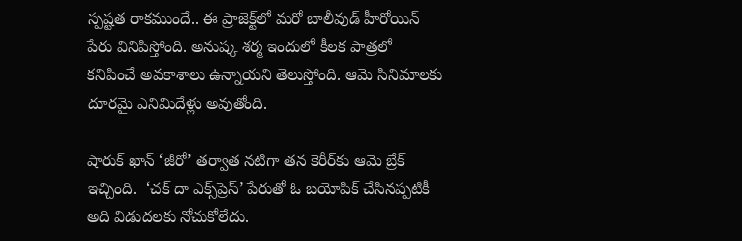స్పష్టత రాకముందే.. ఈ ప్రాజెక్ట్‌‌‌‌లో మరో బాలీవుడ్‌‌‌‌ హీరోయిన్‌‌‌‌ పేరు వినిపిస్తోంది. అనుష్క శర్మ ఇందులో కీలక పాత్రలో కనిపించే అవకాశాలు ఉన్నాయని తెలుస్తోంది. ఆమె సినిమాలకు దూరమై ఎనిమిదేళ్లు అవుతోంది.

షారుక్ ఖాన్‌‌‌‌ ‘జీరో’ తర్వాత నటిగా తన కెరీర్‌‌‌‌‌‌‌‌కు ఆమె బ్రేక్ ఇచ్చింది.  ‘చక్‌‌‌‌ దా ఎక్స్‌‌‌‌ప్రెస్‌‌‌‌’ పేరుతో ఓ బయోపిక్ చేసినప్పటికీ అది విడుదలకు నోచుకోలేదు.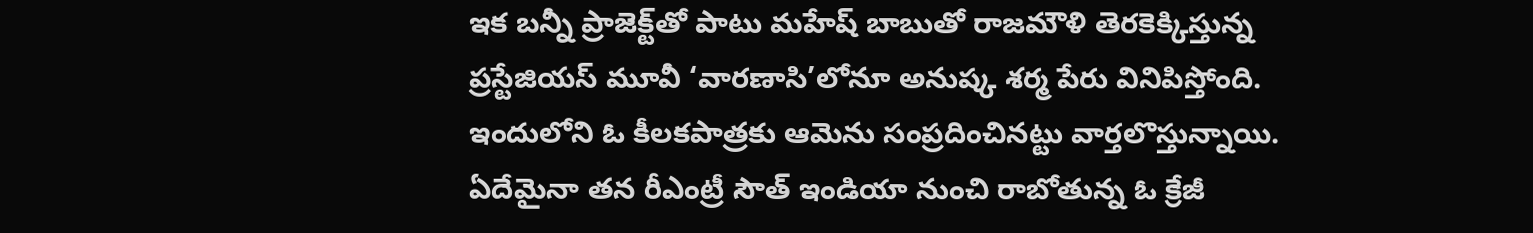ఇక బన్నీ ప్రాజెక్ట్‌‌‌‌తో పాటు మహేష్ బాబుతో రాజమౌళి తెరకెక్కిస్తున్న ప్రస్టేజియస్ మూవీ ‘వారణాసి’లోనూ అనుష్క శర్మ పేరు వినిపిస్తోంది. ఇందులోని ఓ కీలకపాత్రకు ఆమెను సంప్రదించినట్టు వార్తలొస్తున్నాయి. ఏదేమైనా తన రీఎంట్రీ సౌత్‌‌‌‌ ఇండియా నుంచి రాబోతున్న ఓ క్రేజీ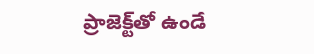ప్రాజెక్ట్‌‌‌‌తో ఉండే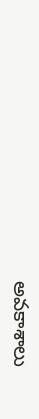అవకాశాలు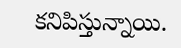కనిపిస్తున్నాయి.